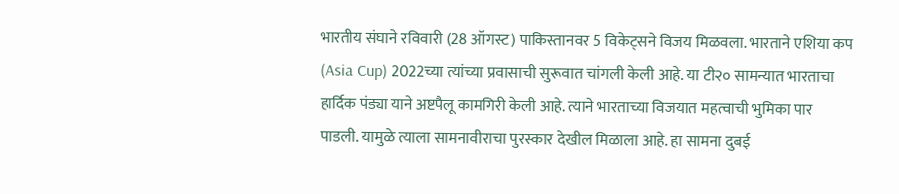भारतीय संघाने रविवारी (28 ऑगस्ट) पाकिस्तानवर 5 विकेट्सने विजय मिळवला. भारताने एशिया कप (Asia Cup) 2022च्या त्यांच्या प्रवासाची सुरूवात चांगली केली आहे. या टी२० सामन्यात भारताचा हार्दिक पंड्या याने अष्टपैलू कामगिरी केली आहे. त्याने भारताच्या विजयात महत्वाची भुमिका पार पाडली. यामुळे त्याला सामनावीराचा पुरस्कार देखील मिळाला आहे. हा सामना दुबई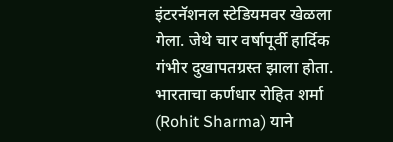इंटरनॅशनल स्टेडियमवर खेळला गेला. जेथे चार वर्षापूर्वी हार्दिक गंभीर दुखापतग्रस्त झाला होता.
भारताचा कर्णधार रोहित शर्मा (Rohit Sharma) याने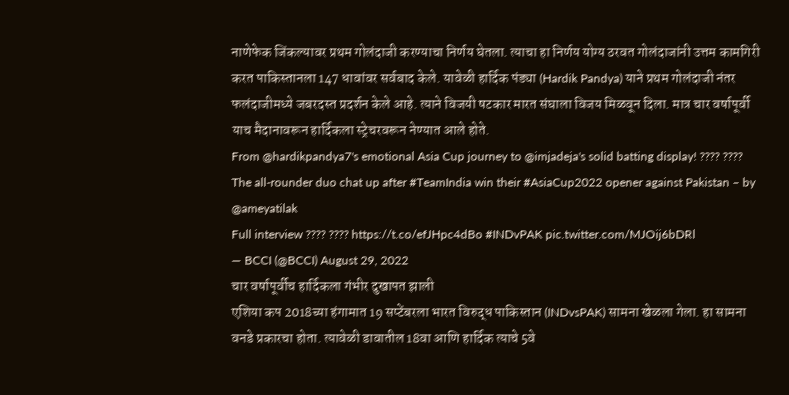नाणेफेक जिंकल्यावर प्रथम गोलंदाजी करण्याचा निर्णय घेतला. त्याचा हा निर्णय योग्य ठरवत गोलंदाजांनी उत्तम कामगिरी करत पाकिस्तानला 147 धावांवर सर्वबाद केले. यावेळी हार्दिक पंड्या (Hardik Pandya) याने प्रथम गोलंदाजी नंतर फलंदाजीमध्ये जबरदस्त प्रदर्शन केले आहे. त्याने विजयी षटकार मारत संघाला विजय मिळवून दिला. मात्र चार वर्षापूर्वी याच मैदानावरून हार्दिकला स्ट्रेचरवरून नेण्यात आले होते.
From @hardikpandya7's emotional Asia Cup journey to @imjadeja's solid batting display! ???? ????
The all-rounder duo chat up after #TeamIndia win their #AsiaCup2022 opener against Pakistan – by @ameyatilak
Full interview ???? ???? https://t.co/efJHpc4dBo #INDvPAK pic.twitter.com/MJOij6bDRl
— BCCI (@BCCI) August 29, 2022
चार वर्षापूर्वीच हार्दिकला गंभीर दुखापत झाली
एशिया कप 2018च्या हंगामात 19 सप्टेंबरला भारत विरुद्ध पाकिस्तान (INDvsPAK) सामना खेळला गेला. हा सामना वनडे प्रकारचा होता. त्यावेळी डावातील 18वा आणि हार्दिक त्याचे 5वे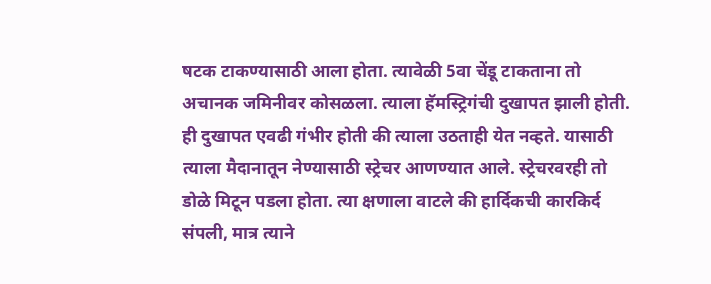षटक टाकण्यासाठी आला होता. त्यावेळी 5वा चेंडू टाकताना तो अचानक जमिनीवर कोसळला. त्याला हॅमस्ट्रिगंची दुखापत झाली होती. ही दुखापत एवढी गंभीर होती की त्याला उठताही येत नव्हते. यासाठी त्याला मैदानातून नेण्यासाठी स्ट्रेचर आणण्यात आले. स्ट्रेचरवरही तो डोळे मिटून पडला होता. त्या क्षणाला वाटले की हार्दिकची कारकिर्द संपली, मात्र त्याने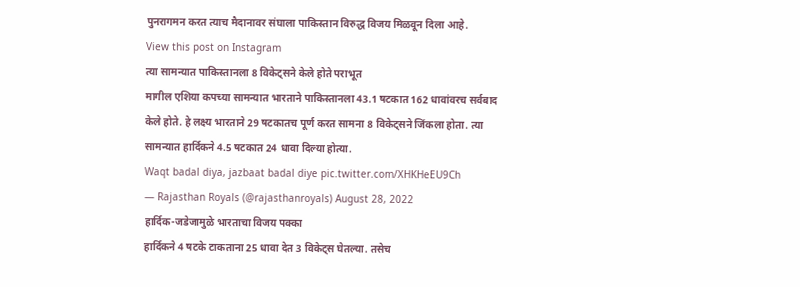पुनरागमन करत त्याच मैदानावर संघाला पाकिस्तान विरुद्ध विजय मिळवून दिला आहे.
View this post on Instagram
त्या सामन्यात पाकिस्तानला 8 विकेट्सने केले होते पराभूत
मागील एशिया कपच्या सामन्यात भारताने पाकिस्तानला 43.1 षटकात 162 धावांवरच सर्वबाद केले होते. हे लक्ष्य भारताने 29 षटकातच पूर्ण करत सामना 8 विकेट्सने जिंकला होता. त्या सामन्यात हार्दिकने 4.5 षटकात 24 धावा दिल्या होत्या.
Waqt badal diya, jazbaat badal diye pic.twitter.com/XHKHeEU9Ch
— Rajasthan Royals (@rajasthanroyals) August 28, 2022
हार्दिक-जडेजामुळे भारताचा विजय पक्का
हार्दिकने 4 षटके टाकताना 25 धावा देत 3 विकेट्स घेतल्या. तसेच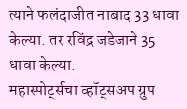त्याने फलंदाजीत नाबाद 33 धावा केल्या. तर रविंद्र जडेजाने 35 धावा केल्या.
महास्पोर्ट्सचा व्हॉट्सअप ग्रुप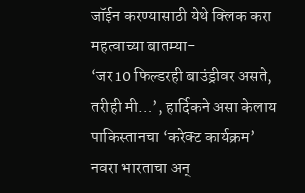जॉईन करण्यासाठी येथे क्लिक करा
महत्वाच्या बातम्या-
‘जर 10 फिल्डरही बाउंड्रीवर असते, तरीही मी…’, हार्दिकने असा केलाय पाकिस्तानचा ‘करेक्ट कार्यक्रम’
नवरा भारताचा अन्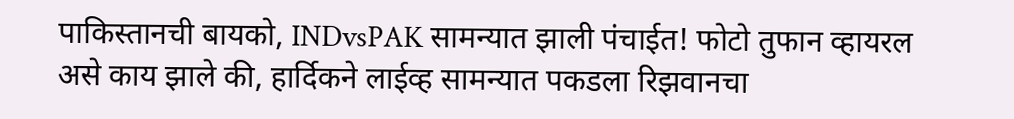पाकिस्तानची बायको, INDvsPAK सामन्यात झाली पंचाईत! फोटो तुफान व्हायरल
असे काय झाले की, हार्दिकने लाईव्ह सामन्यात पकडला रिझवानचा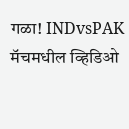गळा! INDvsPAK मॅचमधील व्हिडिओ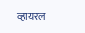व्हायरल